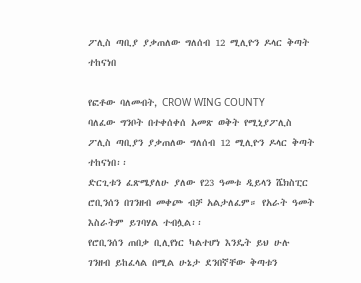ፖሊስ ጣቢያ ያቃጠለው ግለሰብ 12 ሚሊዮን ዶላር ቅጣት ተከናነበ

የፎቶው ባለመብት, CROW WING COUNTY
ባለፈው ግንቦት በተቀሰቀሰ አመጽ ወቅት የሚኒያፖሊስ ፖሊስ ጣቢያን ያቃጠለው ግለሰብ 12 ሚሊዮን ዶላር ቅጣት ተከናነበ፡፡
ድርጊቱን ፈጽሜያለሁ ያለው የ23 ዓመቱ ዲይላን ሼክስፒር ሮቢንሰን በገንዘብ መቀጮ ብቻ አልታለፈም። የአራት ዓመት እስራትም ይገባሃል ተብሏል፡፡
የሮቢንሰን ጠበቃ ቢሊየነር ካልተሆነ እንዴት ይህ ሁሉ ገንዘብ ይከፈላል በሚል ሁኔታ ደንበኛቸው ቅጣቱን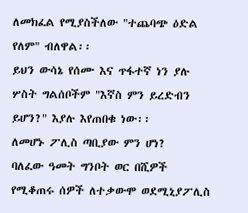ለመክፈል የሚያስችለው "ተጨባጭ ዕድል የለም" ብለዋል፡፡
ይህን ውሳኔ የሰሙ እና ጥፋተኛ ነን ያሉ ሦስት ግልሰቦችም "እኛስ ምን ይረድብን ይሆን?" እያሉ እየጠበቁ ነው፡፡
ለመሆኑ ፖሊስ ጣቢያው ምን ሆነ?
ባለፈው ዓመት ግንቦት ወር በሺዎች የሚቆጠሩ ሰዎች ለተቃውሞ ወደሚኒያፖሊስ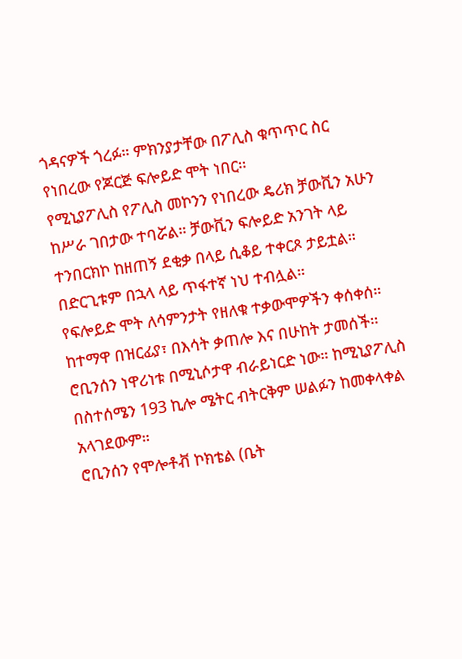ጎዳናዎች ጎረፉ። ምክንያታቸው በፖሊስ ቁጥጥር ስር የነበረው የጆርጅ ፍሎይድ ሞት ነበር፡፡
የሚኒያፖሊስ የፖሊስ መኮንን የነበረው ዴሪክ ቻውቪን አሁን ከሥራ ገበታው ተባሯል። ቻውቪን ፍሎይድ አንገት ላይ ተንበርክኮ ከዘጠኝ ደቂቃ በላይ ሲቆይ ተቀርጾ ታይቷል። በድርጊቱም በኋላ ላይ ጥፋተኛ ነህ ተብሏል።
የፍሎይድ ሞት ለሳምንታት የዘለቁ ተቃውሞዎችን ቀሰቀሰ። ከተማዋ በዝርፊያ፣ በእሳት ቃጠሎ እና በሁከት ታመሰች፡፡
ሮቢንሰን ነዋሪነቱ በሚኒሶታዋ ብራይነርድ ነው። ከሚኒያፖሊስ በስተሰሜን 193 ኪሎ ሜትር ብትርቅም ሠልፉን ከመቀላቀል አላገደውም።
ሮቢንሰን የሞሎቶቭ ኮክቴል (ቤት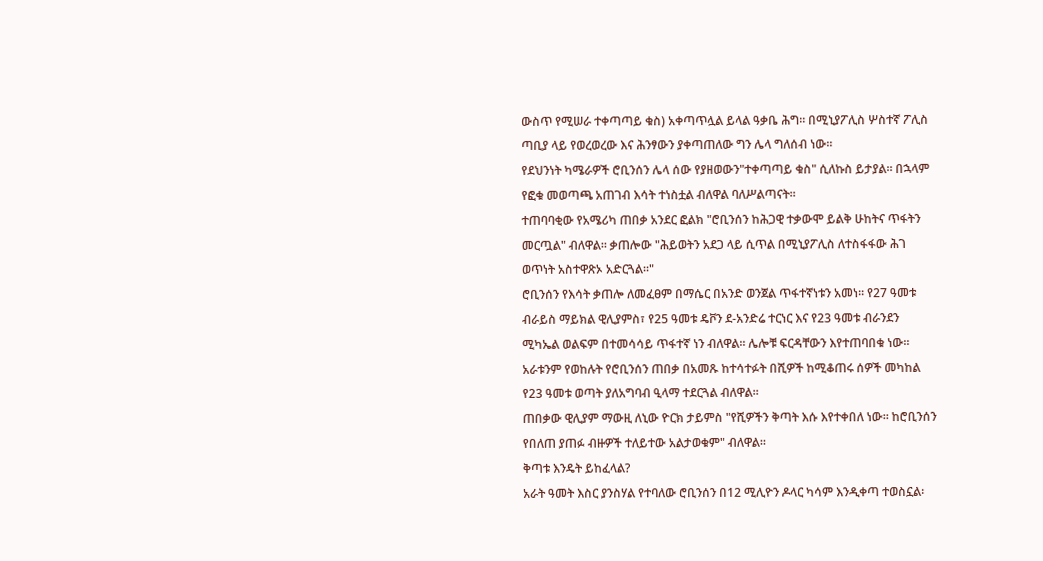ውስጥ የሚሠራ ተቀጣጣይ ቁስ) አቀጣጥሏል ይላል ዓቃቤ ሕግ። በሚኒያፖሊስ ሦስተኛ ፖሊስ ጣቢያ ላይ የወረወረው እና ሕንፃውን ያቀጣጠለው ግን ሌላ ግለሰብ ነው፡፡
የደህንነት ካሜራዎች ሮቢንሰን ሌላ ሰው የያዘወውን"ተቀጣጣይ ቁስ" ሲለኩስ ይታያል። በኋላም የፎቁ መወጣጫ አጠገብ እሳት ተነስቷል ብለዋል ባለሥልጣናት፡፡
ተጠባባቂው የአሜሪካ ጠበቃ አንደር ፎልክ "ሮቢንሰን ከሕጋዊ ተቃውሞ ይልቅ ሁከትና ጥፋትን መርጧል" ብለዋል፡፡ ቃጠሎው "ሕይወትን አደጋ ላይ ሲጥል በሚኒያፖሊስ ለተስፋፋው ሕገ ወጥነት አስተዋጽኦ አድርጓል፡፡"
ሮቢንሰን የእሳት ቃጠሎ ለመፈፀም በማሴር በአንድ ወንጀል ጥፋተኛነቱን አመነ፡፡ የ27 ዓመቱ ብራይስ ማይክል ዊሊያምስ፣ የ25 ዓመቱ ዴቮን ደ-አንድሬ ተርነር እና የ23 ዓመቱ ብራንደን ሚካኤል ወልፍም በተመሳሳይ ጥፋተኛ ነን ብለዋል፡፡ ሌሎቹ ፍርዳቸውን እየተጠባበቁ ነው፡፡
አራቱንም የወከሉት የሮቢንሰን ጠበቃ በአመጹ ከተሳተፉት በሺዎች ከሚቆጠሩ ሰዎች መካከል የ23 ዓመቱ ወጣት ያለአግባብ ዒላማ ተደርጓል ብለዋል፡፡
ጠበቃው ዊሊያም ማውዚ ለኒው ዮርክ ታይምስ "የሺዎችን ቅጣት እሱ እየተቀበለ ነው፡፡ ከሮቢንሰን የበለጠ ያጠፉ ብዙዎች ተለይተው አልታወቁም" ብለዋል፡፡
ቅጣቱ እንዴት ይከፈላል?
አራት ዓመት እስር ያንስሃል የተባለው ሮቢንሰን በ12 ሚሊዮን ዶላር ካሳም እንዲቀጣ ተወስኗል፡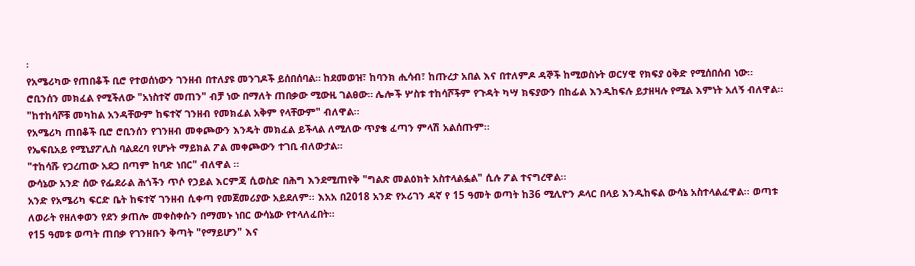፡
የአሜሪካው የጠበቆች ቢሮ የተወሰነውን ገንዘብ በተለያዩ መንገዶች ይሰበሰባል። ከደመወዝ፣ ከባንክ ሒሳብ፣ ከጡረታ አበል እና በተለምዶ ዳኞች ከሚወስኑት ወርሃዊ የክፍያ ዕቅድ የሚሰበሰብ ነው፡፡
ሮቢንሰን መክፈል የሚችለው "አነስተኛ መጠን" ብቻ ነው በማለት ጠበቃው ሚውዚ ገልፀው። ሌሎች ሦስቱ ተከሳሾችም የጉዳት ካሣ ክፍያውን በከፊል እንዲከፍሉ ይታዘዛሉ የሚል እምነት አለኝ ብለዋል፡፡
"ከተከሳሾቹ መካከል አንዳቸውም ከፍተኛ ገንዘብ የመክፈል አቅም የላቸውም" ብለዋል፡፡
የአሜሪካ ጠበቆች ቢሮ ሮቢንሰን የገንዘብ መቀጮውን እንዴት መክፈል ይችላል ለሚለው ጥያቄ ፈጣን ምላሽ አልሰጡም፡፡
የኤፍቢአይ የሚኒያፖሊስ ባልደረባ የሆኑት ማይክል ፖል መቀጮውን ተገቢ ብለውታል።
"ተከሳሹ የጋረጠው አደጋ በጣም ከባድ ነበር" ብለዋል ፡፡
ውሳኔው አንድ ሰው የፌደራል ሕጎችን ጥሶ የኃይል እርምጃ ሲወስድ በሕግ እንደሚጠየቅ "ግልጽ መልዕክት አስተላልፏል" ሲሉ ፖል ተናግረዋል፡፡
አንድ የአሜሪካ ፍርድ ቤት ከፍተኛ ገንዘብ ሲቀጣ የመጀመሪያው አይደለም፡፡ እአአ በ2018 አንድ የኦሪገን ዳኛ የ 15 ዓመት ወጣት ከ36 ሚሊዮን ዶላር በላይ እንዲከፍል ውሳኔ አስተላልፈዋል፡፡ ወጣቱ ለወራት የዘለቀወን የደን ቃጠሎ መቀስቀሱን በማመኑ ነበር ውሳኔው የተላለፈበት።
የ15 ዓመቱ ወጣት ጠበቃ የገንዘቡን ቅጣት "የማይሆን" እና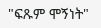"ፍጹም ሞኝነት"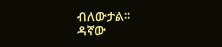ብለውታል፡፡
ዳኛው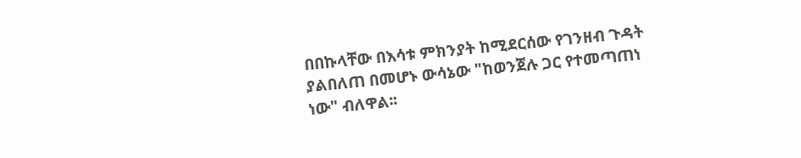በበኩላቸው በእሳቱ ምክንያት ከሚደርሰው የገንዘብ ጉዳት ያልበለጠ በመሆኑ ውሳኔው "ከወንጀሉ ጋር የተመጣጠነ ነው" ብለዋል፡፡